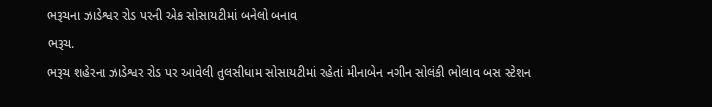ભરૂચના ઝાડેશ્વર રોડ પરની એક સોસાયટીમાં બનેલો બનાવ
ભરૂચ.
ભરૂચ શહેરના ઝાડેશ્વર રોડ પર આવેલી તુલસીધામ સોસાયટીમાં રહેતાં મીનાબેન નગીન સોલંકી ભોલાવ બસ સ્ટેશન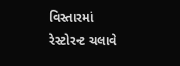વિસ્તારમાં રેસ્ટોરન્ટ ચલાવે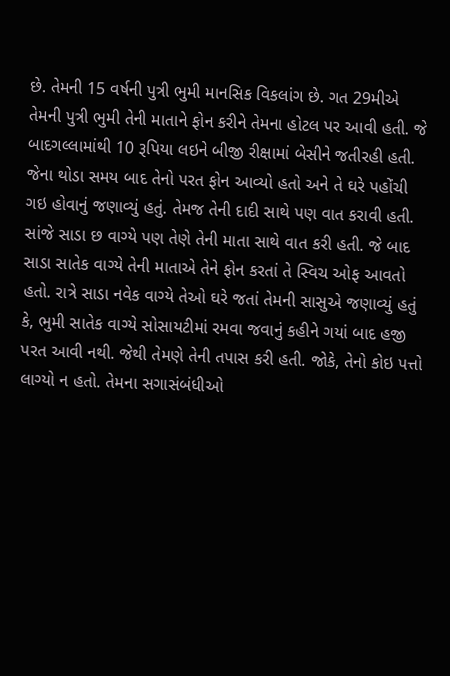છે. તેમની 15 વર્ષની પુત્રી ભુમી માનસિક વિકલાંગ છે. ગત 29મીએ તેમની પુત્રી ભુમી તેની માતાને ફોન કરીને તેમના હોટલ પર આવી હતી. જે બાદગલ્લામાંથી 10 રૂપિયા લઇને બીજી રીક્ષામાં બેસીને જતીરહી હતી. જેના થોડા સમય બાદ તેનો પરત ફોન આવ્યો હતો અને તે ઘરે પહોંચી ગઇ હોવાનું જણાવ્યું હતું. તેમજ તેની દાદી સાથે પણ વાત કરાવી હતી. સાંજે સાડા છ વાગ્યે પણ તેણે તેની માતા સાથે વાત કરી હતી. જે બાદ સાડા સાતેક વાગ્યે તેની માતાએ તેને ફોન કરતાં તે સ્વિચ ઓફ આવતો હતો. રાત્રે સાડા નવેક વાગ્યે તેઓ ઘરે જતાં તેમની સાસુએ જણાવ્યું હતું કે, ભુમી સાતેક વાગ્યે સોસાયટીમાં રમવા જવાનું કહીને ગયાં બાદ હજી પરત આવી નથી. જેથી તેમણે તેની તપાસ કરી હતી. જોકે, તેનો કોઇ પત્તો લાગ્યો ન હતો. તેમના સગાસંબંધીઓ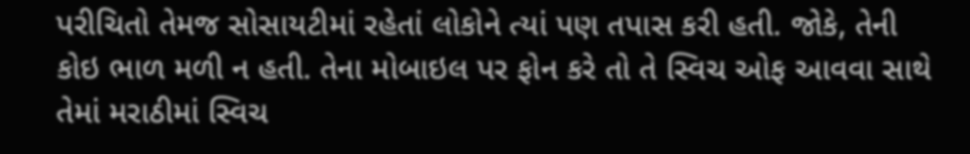પરીચિતો તેમજ સોસાયટીમાં રહેતાં લોકોને ત્યાં પણ તપાસ કરી હતી. જોકે, તેની કોઇ ભાળ મળી ન હતી. તેના મોબાઇલ પર ફોન કરે તો તે સ્વિચ ઓફ આવવા સાથે તેમાં મરાઠીમાં સ્વિચ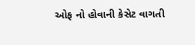ઓફ નો હોવાની કેસેટ વાગતી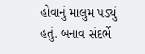હોવાનું માલુમ પડ્યું હતું. બનાવ સંદર્ભે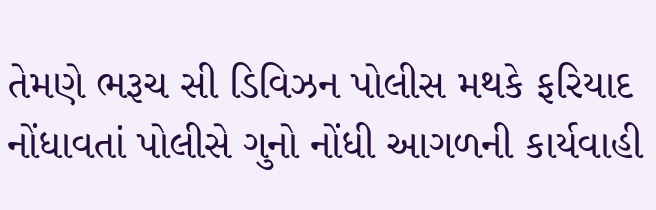તેમણે ભરૂચ સી ડિવિઝન પોલીસ મથકે ફરિયાદ નોંધાવતાં પોલીસે ગુનો નોંધી આગળની કાર્યવાહી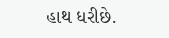હાથ ધરીછે.